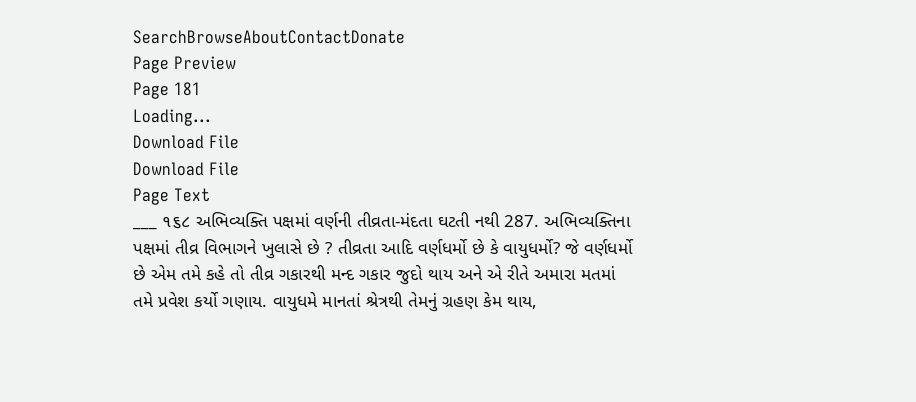SearchBrowseAboutContactDonate
Page Preview
Page 181
Loading...
Download File
Download File
Page Text
___ ૧૬૮ અભિવ્યક્તિ પક્ષમાં વર્ણની તીવ્રતા-મંદતા ઘટતી નથી 287. અભિવ્યક્તિના પક્ષમાં તીવ્ર વિભાગને ખુલાસે છે ? તીવ્રતા આદિ વર્ણધર્મો છે કે વાયુધર્મો? જે વર્ણધર્મો છે એમ તમે કહે તો તીવ્ર ગકારથી મન્દ ગકાર જુદો થાય અને એ રીતે અમારા મતમાં તમે પ્રવેશ કર્યો ગણાય. વાયુધમે માનતાં શ્રેત્રથી તેમનું ગ્રહણ કેમ થાય,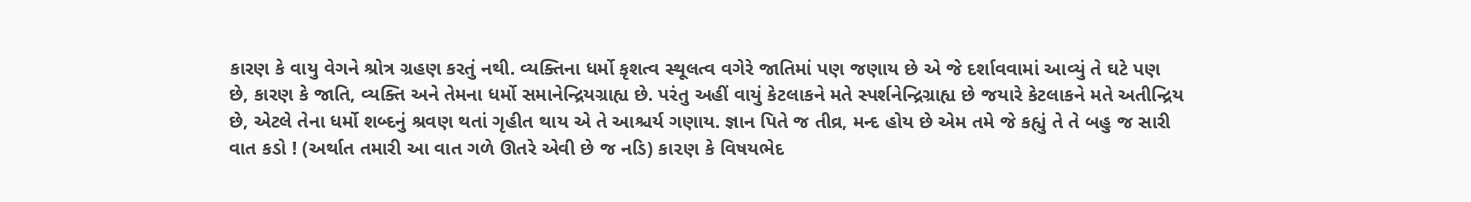કારણ કે વાયુ વેગને શ્રોત્ર ગ્રહણ કરતું નથી. વ્યક્તિના ધર્મો કૃશત્વ સ્થૂલત્વ વગેરે જાતિમાં પણ જણાય છે એ જે દર્શાવવામાં આવ્યું તે ઘટે પણ છે, કારણ કે જાતિ, વ્યક્તિ અને તેમના ધર્મો સમાનેન્દ્રિયગ્રાહ્ય છે. પરંતુ અહીં વાયું કેટલાકને મતે સ્પર્શનેન્દ્રિગ્રાહ્ય છે જયારે કેટલાકને મતે અતીન્દ્રિય છે, એટલે તેના ધર્મો શબ્દનું શ્રવણ થતાં ગૃહીત થાય એ તે આશ્ચર્ય ગણાય. જ્ઞાન પિતે જ તીવ્ર, મન્દ હોય છે એમ તમે જે કહ્યું તે તે બહુ જ સારી વાત કડો ! (અર્થાત તમારી આ વાત ગળે ઊતરે એવી છે જ નડિ) કા૨ણ કે વિષયભેદ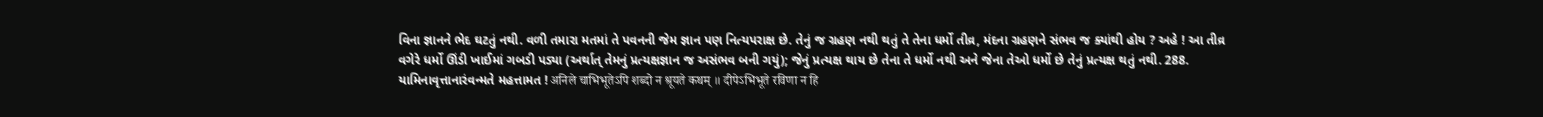વિના જ્ઞાનને ભેદ ઘટતું નથી. વળી તમારા મતમાં તે પવનની જેમ જ્ઞાન પણ નિત્યપરાક્ષ છે. તેનું જ ગ્રહણ નથી થતું તે તેના ધર્મો તીવ્ર, મંદના ગ્રહણને સંભવ જ ક્યાંથી હોય ? અહે ! આ તીવ્ર વગેરે ધર્મો ઊંડી ખાઈમાં ગબડી પડ્યા (અર્થાત્ તેમનું પ્રત્યક્ષજ્ઞાન જ અસંભવ બની ગયું); જેનું પ્રત્યક્ષ થાય છે તેના તે ધર્મો નથી અને જેના તેઓ ધર્મો છે તેનું પ્રત્યક્ષ થતું નથી. 288. યામિનાવૃત્તાનારંવન્મતે મહત્તામત ! अनिले चाभिभूतेऽपि शब्दो न श्रूयते कथम् ॥ दीपेऽभिभूते रविणा न हि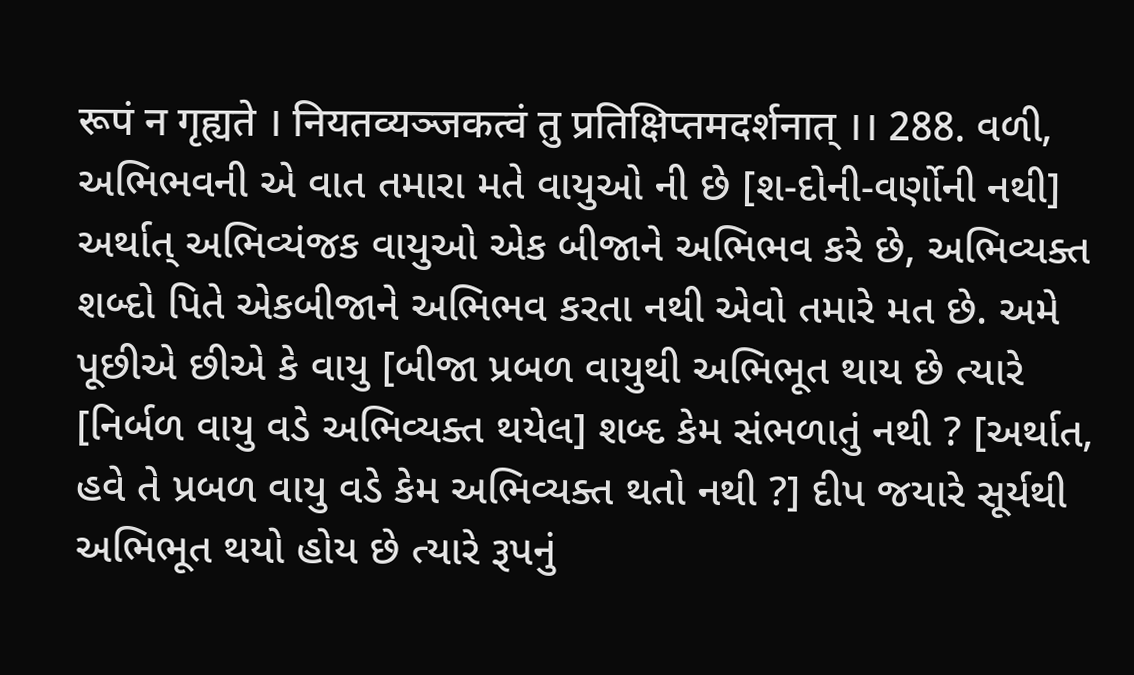रूपं न गृह्यते । नियतव्यञ्जकत्वं तु प्रतिक्षिप्तमदर्शनात् ।। 288. વળી, અભિભવની એ વાત તમારા મતે વાયુઓ ની છે [શ-દોની-વર્ણોની નથી] અર્થાત્ અભિવ્યંજક વાયુઓ એક બીજાને અભિભવ કરે છે, અભિવ્યક્ત શબ્દો પિતે એકબીજાને અભિભવ કરતા નથી એવો તમારે મત છે. અમે પૂછીએ છીએ કે વાયુ [બીજા પ્રબળ વાયુથી અભિભૂત થાય છે ત્યારે [નિર્બળ વાયુ વડે અભિવ્યક્ત થયેલ] શબ્દ કેમ સંભળાતું નથી ? [અર્થાત, હવે તે પ્રબળ વાયુ વડે કેમ અભિવ્યક્ત થતો નથી ?] દીપ જયારે સૂર્યથી અભિભૂત થયો હોય છે ત્યારે રૂપનું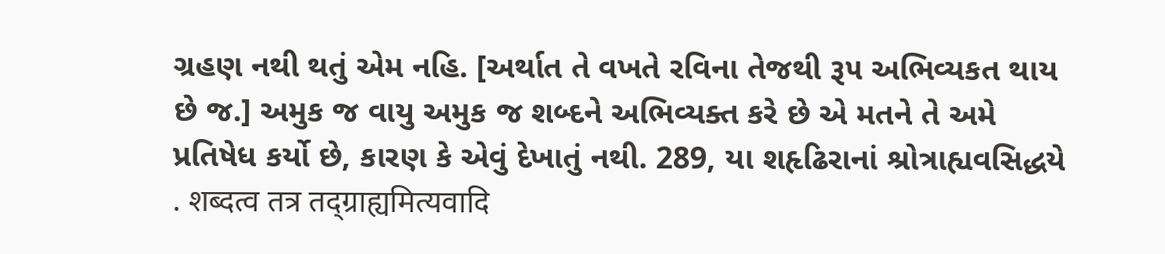ગ્રહણ નથી થતું એમ નહિ. [અર્થાત તે વખતે રવિના તેજથી રૂ૫ અભિવ્યકત થાય છે જ.] અમુક જ વાયુ અમુક જ શબ્દને અભિવ્યક્ત કરે છે એ મતને તે અમે પ્રતિષેધ કર્યો છે, કારણ કે એવું દેખાતું નથી. 289, યા શહૃઢિરાનાં શ્રોત્રાહ્યવસિદ્ધયે . शब्दत्व तत्र तद्ग्राह्यमित्यवादि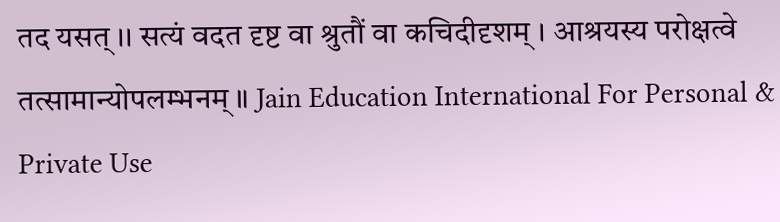तद यसत् ।। सत्यं वदत दृष्ट वा श्रुतौं वा कचिदीदृशम् । आश्रयस्य परोक्षत्वे तत्सामान्योपलम्भनम् ॥ Jain Education International For Personal & Private Use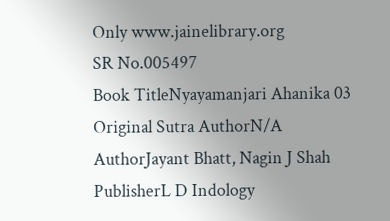Only www.jainelibrary.org
SR No.005497
Book TitleNyayamanjari Ahanika 03
Original Sutra AuthorN/A
AuthorJayant Bhatt, Nagin J Shah
PublisherL D Indology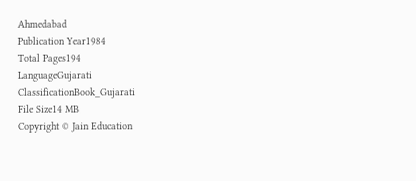Ahmedabad
Publication Year1984
Total Pages194
LanguageGujarati
ClassificationBook_Gujarati
File Size14 MB
Copyright © Jain Education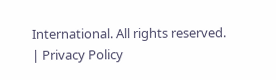International. All rights reserved. | Privacy Policy